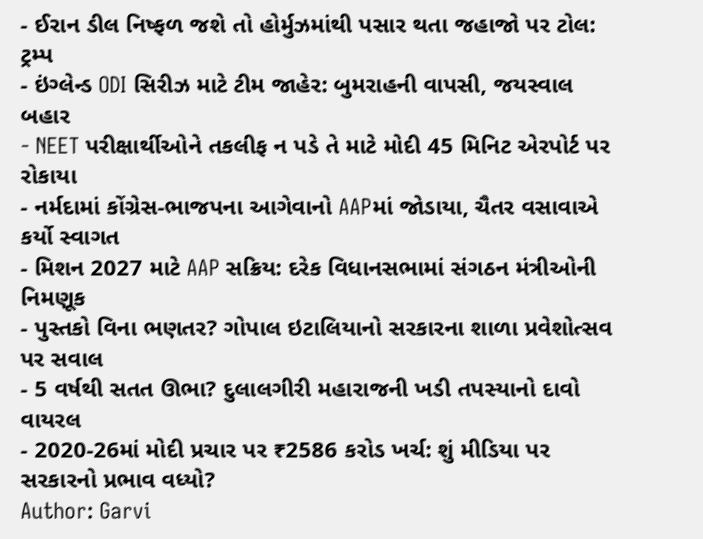- ઈરાન ડીલ નિષ્ફળ જશે તો હોર્મુઝમાંથી પસાર થતા જહાજો પર ટોલ: ટ્રમ્પ
- ઇંગ્લેન્ડ ODI સિરીઝ માટે ટીમ જાહેર: બુમરાહની વાપસી, જયસ્વાલ બહાર
- NEET પરીક્ષાર્થીઓને તકલીફ ન પડે તે માટે મોદી 45 મિનિટ એરપોર્ટ પર રોકાયા
- નર્મદામાં કોંગ્રેસ-ભાજપના આગેવાનો AAPમાં જોડાયા, ચૈતર વસાવાએ કર્યો સ્વાગત
- મિશન 2027 માટે AAP સક્રિય: દરેક વિધાનસભામાં સંગઠન મંત્રીઓની નિમણૂક
- પુસ્તકો વિના ભણતર? ગોપાલ ઇટાલિયાનો સરકારના શાળા પ્રવેશોત્સવ પર સવાલ
- 5 વર્ષથી સતત ઊભા? દુલાલગીરી મહારાજની ખડી તપસ્યાનો દાવો વાયરલ
- 2020-26માં મોદી પ્રચાર પર ₹2586 કરોડ ખર્ચ: શું મીડિયા પર સરકારનો પ્રભાવ વધ્યો?
Author: Garvi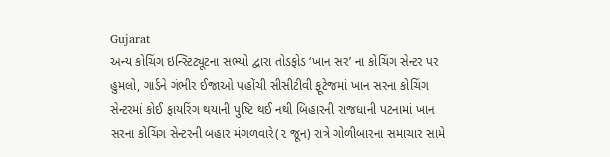Gujarat
અન્ય કોચિંગ ઇન્સ્ટિટ્યૂટના સભ્યો દ્વારા તોડફોડ ‘ખાન સર’ ના કોચિંગ સેન્ટર પર હુમલો, ગાર્ડને ગંભીર ઈજાઓ પહોંચી સીસીટીવી ફૂટેજમાં ખાન સરના કોચિંગ સેન્ટરમાં કોઈ ફાયરિંગ થયાની પુષ્ટિ થઈ નથી બિહારની રાજધાની પટનામાં ખાન સરના કોચિંગ સેન્ટરની બહાર મંગળવારે(૨ જૂન) રાત્રે ગોળીબારના સમાચાર સામે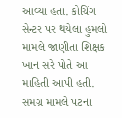આવ્યા હતા. કોચિંગ સેન્ટર પર થયેલા હુમલો મામલે જાણીતા શિક્ષક ખાન સરે પોતે આ માહિતી આપી હતી. સમગ્ર મામલે પટના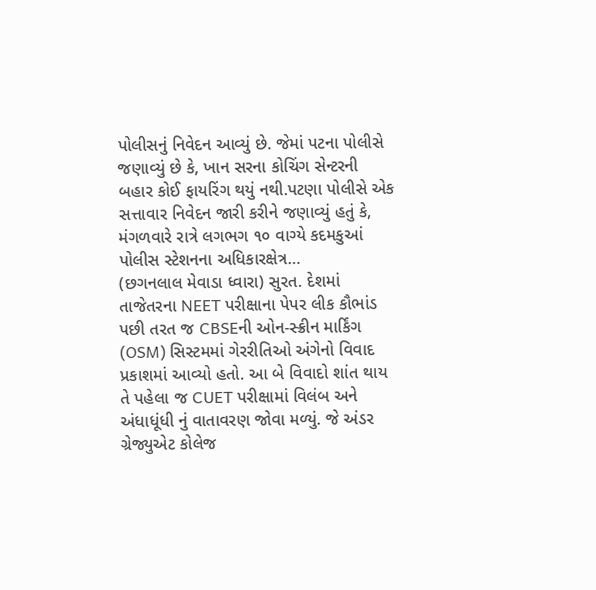પોલીસનું નિવેદન આવ્યું છે. જેમાં પટના પોલીસે જણાવ્યું છે કે, ખાન સરના કોચિંગ સેન્ટરની બહાર કોઈ ફાયરિંગ થયું નથી.પટણા પોલીસે એક સત્તાવાર નિવેદન જારી કરીને જણાવ્યું હતું કે, મંગળવારે રાત્રે લગભગ ૧૦ વાગ્યે કદમકુઆં પોલીસ સ્ટેશનના અધિકારક્ષેત્ર…
(છગનલાલ મેવાડા ધ્વારા) સુરત. દેશમાં તાજેતરના NEET પરીક્ષાના પેપર લીક કૌભાંડ પછી તરત જ CBSEની ઓન-સ્ક્રીન માર્કિંગ (OSM) સિસ્ટમમાં ગેરરીતિઓ અંગેનો વિવાદ પ્રકાશમાં આવ્યો હતો. આ બે વિવાદો શાંત થાય તે પહેલા જ CUET પરીક્ષામાં વિલંબ અને અંધાધૂંધી નું વાતાવરણ જોવા મળ્યું. જે અંડર ગ્રેજ્યુએટ કોલેજ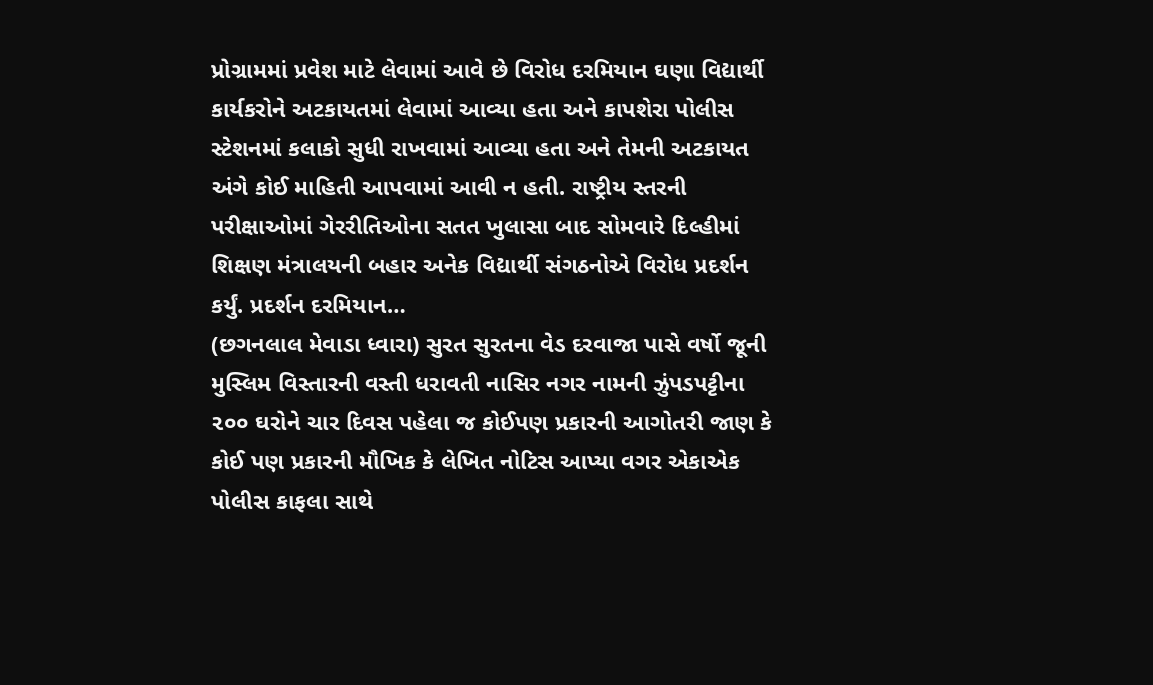પ્રોગ્રામમાં પ્રવેશ માટે લેવામાં આવે છે વિરોધ દરમિયાન ઘણા વિદ્યાર્થી કાર્યકરોને અટકાયતમાં લેવામાં આવ્યા હતા અને કાપશેરા પોલીસ સ્ટેશનમાં કલાકો સુધી રાખવામાં આવ્યા હતા અને તેમની અટકાયત અંગે કોઈ માહિતી આપવામાં આવી ન હતી. રાષ્ટ્રીય સ્તરની પરીક્ષાઓમાં ગેરરીતિઓના સતત ખુલાસા બાદ સોમવારે દિલ્હીમાં શિક્ષણ મંત્રાલયની બહાર અનેક વિદ્યાર્થી સંગઠનોએ વિરોધ પ્રદર્શન કર્યું. પ્રદર્શન દરમિયાન…
(છગનલાલ મેવાડા ધ્વારા) સુરત સુરતના વેડ દરવાજા પાસે વર્ષો જૂની મુસ્લિમ વિસ્તારની વસ્તી ધરાવતી નાસિર નગર નામની ઝુંપડપટ્ટીના ૨૦૦ ઘરોને ચાર દિવસ પહેલા જ કોઈપણ પ્રકારની આગોતરી જાણ કે કોઈ પણ પ્રકારની મૌખિક કે લેખિત નોટિસ આપ્યા વગર એકાએક પોલીસ કાફલા સાથે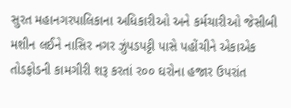સુરત મહાનગરપાલિકાના અધિકારીઓ અને કર્મચારીઓ જેસીબી મશીન લઈને નાસિર નગર ઝુંપડપટ્ટી પાસે પહોંચીને એકાએક તોડફોડની કામગીરી શરૂ કરતાં ર૦૦ ઘરોના હજાર ઉપરાંત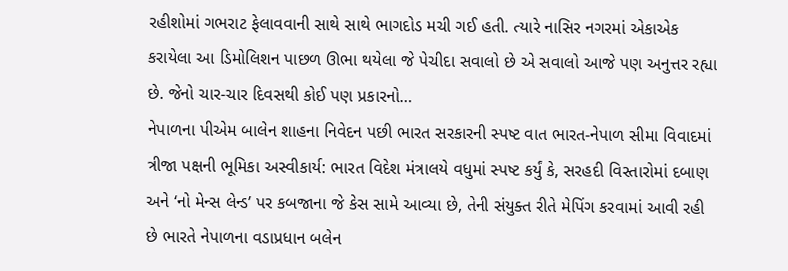રહીશોમાં ગભરાટ ફેલાવવાની સાથે સાથે ભાગદોડ મચી ગઈ હતી. ત્યારે નાસિર નગરમાં એકાએક કરાયેલા આ ડિમોલિશન પાછળ ઊભા થયેલા જે પેચીદા સવાલો છે એ સવાલો આજે પણ અનુત્તર રહ્યા છે. જેનો ચાર-ચાર દિવસથી કોઈ પણ પ્રકારનો…
નેપાળના પીએમ બાલેન શાહના નિવેદન પછી ભારત સરકારની સ્પષ્ટ વાત ભારત-નેપાળ સીમા વિવાદમાં ત્રીજા પક્ષની ભૂમિકા અસ્વીકાર્ય: ભારત વિદેશ મંત્રાલયે વધુમાં સ્પષ્ટ કર્યું કે, સરહદી વિસ્તારોમાં દબાણ અને ‘નો મેન્સ લેન્ડ’ પર કબજાના જે કેસ સામે આવ્યા છે, તેની સંયુક્ત રીતે મેપિંગ કરવામાં આવી રહી છે ભારતે નેપાળના વડાપ્રધાન બલેન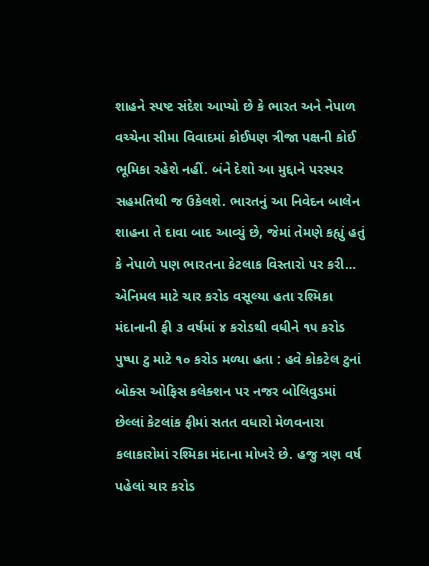શાહને સ્પષ્ટ સંદેશ આપ્યો છે કે ભારત અને નેપાળ વચ્ચેના સીમા વિવાદમાં કોઈપણ ત્રીજા પક્ષની કોઈ ભૂમિકા રહેશે નહીં. બંને દેશો આ મુદ્દાને પરસ્પર સહમતિથી જ ઉકેલશે. ભારતનું આ નિવેદન બાલેન શાહના તે દાવા બાદ આવ્યું છે, જેમાં તેમણે કહ્યું હતું કે નેપાળે પણ ભારતના કેટલાક વિસ્તારો પર કરી…
એનિમલ માટે ચાર કરોડ વસૂલ્યા હતા રશ્મિકા મંદાનાની ફી ૩ વર્ષમાં ૪ કરોડથી વધીને ૧૫ કરોડ પુષ્પા ટુ માટે ૧૦ કરોડ મળ્યા હતા : હવે કોકટેલ ટુનાં બોક્સ ઓફિસ કલેક્શન પર નજર બોલિવુડમાં છેલ્લાં કેટલાંક ફીમાં સતત વધારો મેળવનારા કલાકારોમાં રશ્મિકા મંદાના મોખરે છે. હજુ ત્રણ વર્ષ પહેલાં ચાર કરોડ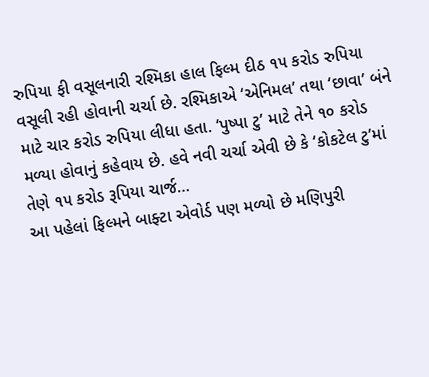રુપિયા ફી વસૂલનારી રશ્મિકા હાલ ફિલ્મ દીઠ ૧૫ કરોડ રુપિયા વસૂલી રહી હોવાની ચર્ચા છે. રશ્મિકાએ ‘એનિમલ’ તથા ‘છાવા’ બંને માટે ચાર કરોડ રુપિયા લીધા હતા. ‘પુષ્પા ટુ’ માટે તેને ૧૦ કરોડ મળ્યા હોવાનું કહેવાય છે. હવે નવી ચર્ચા એવી છે કે ‘કોકટેલ ટુ’માં તેણે ૧૫ કરોડ રૂપિયા ચાર્જ…
આ પહેલાં ફિલ્મને બાફ્ટા એવોર્ડ પણ મળ્યો છે મણિપુરી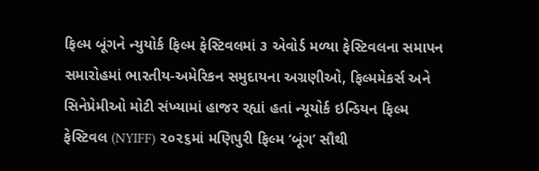ફિલ્મ બૂંગને ન્યુયોર્ક ફિલ્મ ફેસ્ટિવલમાં ૩ એવોર્ડ મળ્યા ફેસ્ટિવલના સમાપન સમારોહમાં ભારતીય-અમેરિકન સમુદાયના અગ્રણીઓ, ફિલ્મમેકર્સ અને સિનેપ્રેમીઓ મોટી સંખ્યામાં હાજર રહ્યાં હતાં ન્યૂયોર્ક ઇન્ડિયન ફિલ્મ ફેસ્ટિવલ (NYIFF) ૨૦૨૬માં મણિપુરી ફિલ્મ ‘બૂંગ’ સૌથી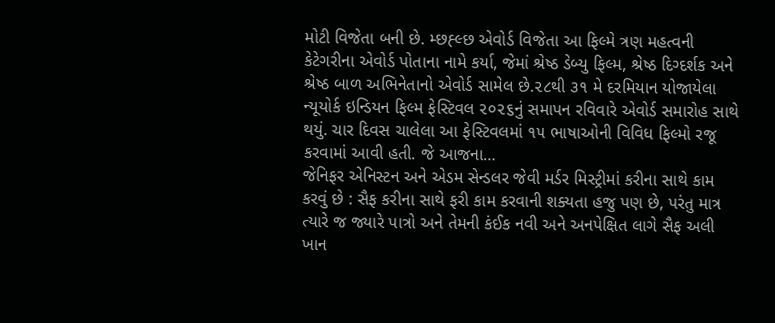મોટી વિજેતા બની છે. મ્છહ્લ્છ એવોર્ડ વિજેતા આ ફિલ્મે ત્રણ મહત્વની કેટેગરીના એવોર્ડ પોતાના નામે કર્યા, જેમાં શ્રેષ્ઠ ડેબ્યુ ફિલ્મ, શ્રેષ્ઠ દિગ્દર્શક અને શ્રેષ્ઠ બાળ અભિનેતાનો એવોર્ડ સામેલ છે.૨૮થી ૩૧ મે દરમિયાન યોજાયેલા ન્યૂયોર્ક ઇન્ડિયન ફિલ્મ ફેસ્ટિવલ ૨૦૨૬નું સમાપન રવિવારે એવોર્ડ સમારોહ સાથે થયું. ચાર દિવસ ચાલેલા આ ફેસ્ટિવલમાં ૧૫ ભાષાઓની વિવિધ ફિલ્મો રજૂ કરવામાં આવી હતી. જે આજના…
જેનિફર એનિસ્ટન અને એડમ સેન્ડલર જેવી મર્ડર મિસ્ટ્રીમાં કરીના સાથે કામ કરવું છે : સૈફ કરીના સાથે ફરી કામ કરવાની શક્યતા હજુ પણ છે, પરંતુ માત્ર ત્યારે જ જ્યારે પાત્રો અને તેમની કંઈક નવી અને અનપેક્ષિત લાગે સૈફ અલી ખાન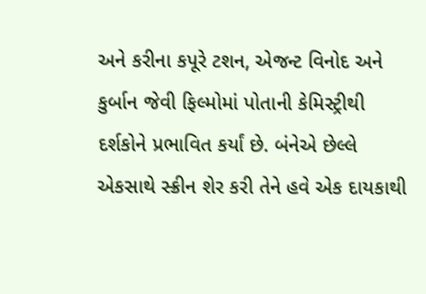અને કરીના કપૂરે ટશન, એજન્ટ વિનોદ અને કુર્બાન જેવી ફિલ્મોમાં પોતાની કેમિસ્ટ્રીથી દર્શકોને પ્રભાવિત કર્યાં છે. બંનેએ છેલ્લે એકસાથે સ્ક્રીન શેર કરી તેને હવે એક દાયકાથી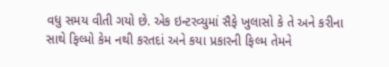વધુ સમય વીતી ગયો છે. એક ઇન્ટરવ્યુમાં સૈફે ખુલાસો કે તે અને કરીના સાથે ફિલ્મો કેમ નથી કરતદાં અને કયા પ્રકારની ફિલ્મ તેમને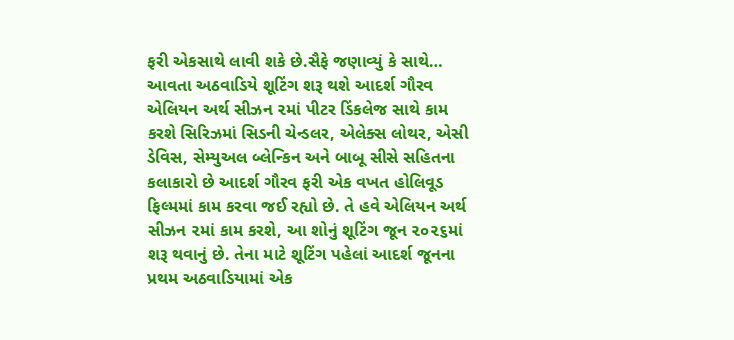ફરી એકસાથે લાવી શકે છે.સૈફે જણાવ્યું કે સાથે…
આવતા અઠવાડિયે શૂટિંગ શરૂ થશે આદર્શ ગૌરવ એલિયન અર્થ સીઝન ૨માં પીટર ડિંકલેજ સાથે કામ કરશે સિરિઝમાં સિડની ચેન્ડલર, એલેક્સ લોથર, એસી ડેવિસ, સેમ્યુઅલ બ્લેન્કિન અને બાબૂ સીસે સહિતના કલાકારો છે આદર્શ ગૌરવ ફરી એક વખત હોલિવૂડ ફિલ્મમાં કામ કરવા જઈ રહ્યો છે. તે હવે એલિયન અર્થ સીઝન ૨માં કામ કરશે, આ શોનું શૂટિંગ જૂન ૨૦૨૬માં શરૂ થવાનું છે. તેના માટે શૂટિંગ પહેલાં આદર્શ જૂનના પ્રથમ અઠવાડિયામાં એક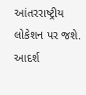આંતરરાષ્ટ્રીય લોકેશન પર જશે. આદર્શ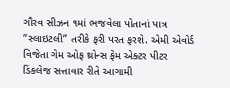ગૌરવ સીઝન ૧માં ભજવેલા પોતાનાં પાત્ર “સ્લાઇટલી” તરીકે ફરી પરત ફરશે. એમી એવોર્ડ વિજેતા ગેમ ઓફ થ્રોન્સ ફેમ એક્ટર પીટર ડિંકલેજ સત્તાવાર રીતે આગામી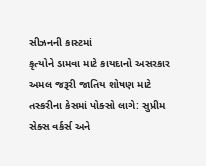સીઝનની કાસ્ટમાં
કૃત્યોને ડામવા માટે કાયદાનો અસરકાર અમલ જરૂરી જાતિય શોષણ માટે તસ્કરીના કેસમાં પોક્સો લાગે: સુપ્રીમ સેક્સ વર્કર્સ અને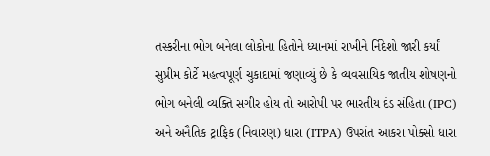તસ્કરીના ભોગ બનેલા લોકોના હિતોને ધ્યાનમાં રાખીને ર્નિદેશો જારી કર્યાં સુપ્રીમ કોર્ટે મહત્વપૂર્ણ ચુકાદામાં જણાવ્યું છે કે વ્યવસાયિક જાતીય શોષણનો ભોગ બનેલી વ્યક્તિ સગીર હોય તો આરોપી પર ભારતીય દંડ સંહિતા (IPC) અને અનૈતિક ટ્રાફિક (નિવારણ) ધારા (ITPA) ઉપરાંત આકરા પોક્સો ધારા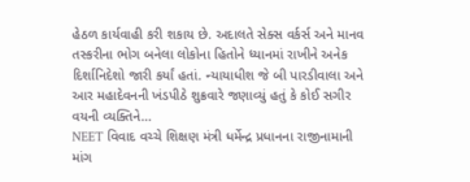હેઠળ કાર્યવાહી કરી શકાય છે. અદાલતે સેક્સ વર્કર્સ અને માનવ તસ્કરીના ભોગ બનેલા લોકોના હિતોને ધ્યાનમાં રાખીને અનેક દિર્શાનિદેશો જારી કર્યાં હતાં. ન્યાયાધીશ જે બી પારડીવાલા અને આર મહાદેવનની ખંડપીઠે શુક્રવારે જણાવ્યું હતું કે કોઈ સગીર વયની વ્યક્તિને…
NEET વિવાદ વચ્ચે શિક્ષણ મંત્રી ધર્મેન્દ્ર પ્રધાનના રાજીનામાની માંગ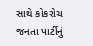સાથે કોકરોચ જનતા પાર્ટીનું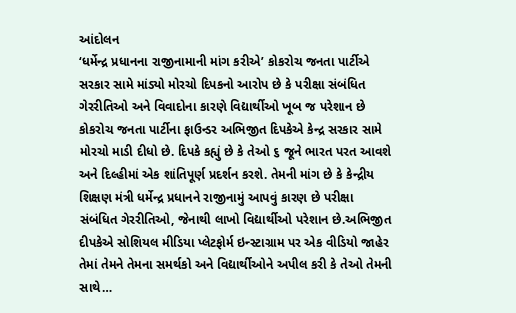આંદોલન
‘ધર્મેન્દ્ર પ્રધાનના રાજીનામાની માંગ કરીએ’ કોકરોચ જનતા પાર્ટીએ સરકાર સામે માંડ્યો મોરચો દિપકનો આરોપ છે કે પરીક્ષા સંબંધિત ગેરરીતિઓ અને વિવાદોના કારણે વિદ્યાર્થીઓ ખૂબ જ પરેશાન છે કોકરોચ જનતા પાર્ટીના ફાઉન્ડર અભિજીત દિપકેએ કેન્દ્ર સરકાર સામે મોરચો માડી દીધો છે. દિપકે કહ્યું છે કે તેઓ ૬ જૂને ભારત પરત આવશે અને દિલ્હીમાં એક શાંતિપૂર્ણ પ્રદર્શન કરશે. તેમની માંગ છે કે કેન્દ્રીય શિક્ષણ મંત્રી ધર્મેન્દ્ર પ્રધાનને રાજીનામું આપવું કારણ છે પરીક્ષા સંબંધિત ગેરરીતિઓ, જેનાથી લાખો વિદ્યાર્થીઓ પરેશાન છે.અભિજીત દીપકેએ સોશિયલ મીડિયા પ્લેટફોર્મ ઇન્સ્ટાગ્રામ પર એક વીડિયો જાહેર તેમાં તેમને તેમના સમર્થકો અને વિદ્યાર્થીઓને અપીલ કરી કે તેઓ તેમની સાથે…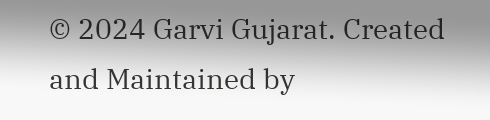© 2024 Garvi Gujarat. Created and Maintained by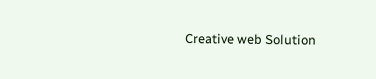Creative web Solution